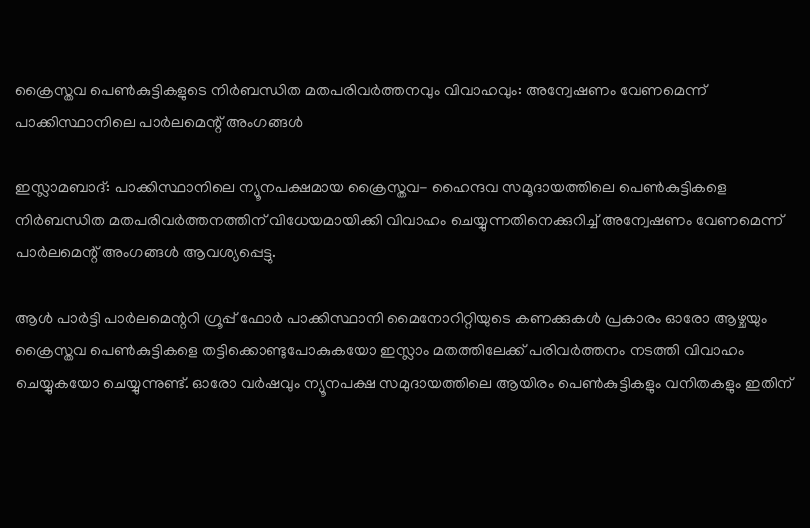ക്രൈസ്തവ പെണ്‍കുട്ടികളുടെ നിര്‍ബന്ധിത മതപരിവര്‍ത്തനവും വിവാഹവും: അന്വേഷണം വേണമെന്ന് പാക്കിസ്ഥാനിലെ പാര്‍ലമെന്റ് അംഗങ്ങള്‍

ഇസ്ലാമബാദ്: പാക്കിസ്ഥാനിലെ ന്യൂനപക്ഷമായ ക്രൈസ്തവ- ഹൈന്ദവ സമൂദായത്തിലെ പെണ്‍കുട്ടികളെ നിര്‍ബന്ധിത മതപരിവര്‍ത്തനത്തിന് വിധേയമായിക്കി വിവാഹം ചെയ്യുന്നതിനെക്കുറിച്ച് അന്വേഷണം വേണമെന്ന് പാര്‍ലമെന്റ് അംഗങ്ങള്‍ ആവശ്യപ്പെട്ടു.

ആള്‍ പാര്‍ട്ടി പാര്‍ലമെന്ററി ഗ്രൂപ്പ് ഫോര്‍ പാക്കിസ്ഥാനി മൈനോറിറ്റിയുടെ കണക്കുകള്‍ പ്രകാരം ഓരോ ആഴ്ചയും ക്രൈസ്തവ പെണ്‍കുട്ടികളെ തട്ടിക്കൊണ്ടുപോകുകയോ ഇസ്ലാം മതത്തിലേക്ക് പരിവര്‍ത്തനം നടത്തി വിവാഹം ചെയ്യുകയോ ചെയ്യുന്നുണ്ട്. ഓരോ വര്‍ഷവും ന്യൂനപക്ഷ സമുദായത്തിലെ ആയിരം പെണ്‍കുട്ടികളും വനിതകളും ഇതിന്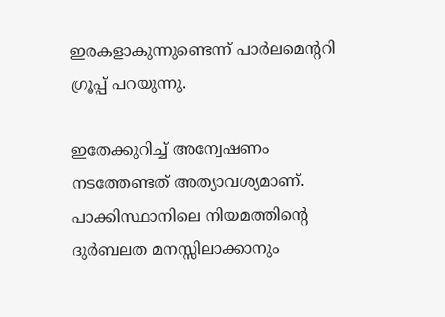ഇരകളാകുന്നുണ്ടെന്ന് പാര്‍ലമെന്ററി ഗ്രൂപ്പ് പറയുന്നു.

ഇതേക്കുറിച്ച് അന്വേഷണം നടത്തേണ്ടത് അത്യാവശ്യമാണ്. പാക്കിസ്ഥാനിലെ നിയമത്തിന്റെ ദുര്‍ബലത മനസ്സിലാക്കാനും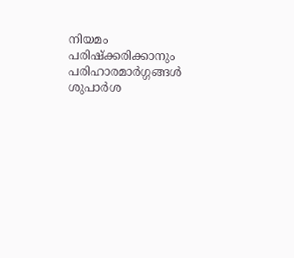നിയമം പരിഷ്‌ക്കരിക്കാനും പരിഹാരമാര്‍ഗ്ഗങ്ങള്‍ ശുപാര്‍ശ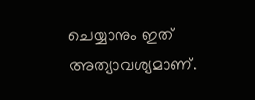ചെയ്യാനും ഇത് അത്യാവശ്യമാണ്.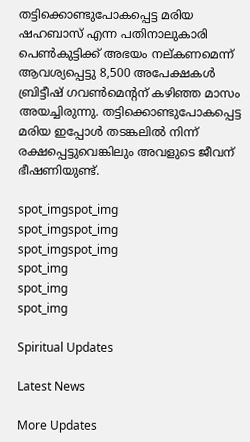തട്ടിക്കൊണ്ടുപോകപ്പെട്ട മരിയ ഷഹബാസ് എന്ന പതിനാലുകാരി പെണ്‍കുട്ടിക്ക് അഭയം നല്കണമെന്ന് ആവശ്യപ്പെട്ടു 8,500 അപേക്ഷകള്‍ ബ്രിട്ടീഷ് ഗവണ്‍മെന്റന് കഴിഞ്ഞ മാസം അയച്ചിരുന്നു. തട്ടിക്കൊണ്ടുപോകപ്പെട്ട മരിയ ഇപ്പോള്‍ തടങ്കലില്‍ നിന്ന് രക്ഷപ്പെട്ടുവെങ്കിലും അവളുടെ ജീവന് ഭീഷണിയുണ്ട്.

spot_imgspot_img
spot_imgspot_img
spot_imgspot_img
spot_img
spot_img
spot_img

Spiritual Updates

Latest News

More Updates